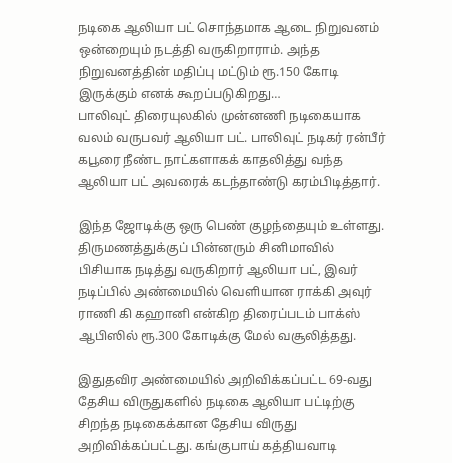நடிகை ஆலியா பட் சொந்தமாக ஆடை நிறுவனம் ஒன்றையும் நடத்தி வருகிறாராம். அந்த நிறுவனத்தின் மதிப்பு மட்டும் ரூ.150 கோடி இருக்கும் எனக் கூறப்படுகிறது…
பாலிவுட் திரையுலகில் முன்னணி நடிகையாக வலம் வருபவர் ஆலியா பட். பாலிவுட் நடிகர் ரன்பீர் கபூரை நீண்ட நாட்களாகக் காதலித்து வந்த ஆலியா பட் அவரைக் கடந்தாண்டு கரம்பிடித்தார்.

இந்த ஜோடிக்கு ஒரு பெண் குழந்தையும் உள்ளது. திருமணத்துக்குப் பின்னரும் சினிமாவில் பிசியாக நடித்து வருகிறார் ஆலியா பட், இவர் நடிப்பில் அண்மையில் வெளியான ராக்கி அவுர் ராணி கி கஹானி என்கிற திரைப்படம் பாக்ஸ் ஆபிஸில் ரூ.300 கோடிக்கு மேல் வசூலித்தது.

இதுதவிர அண்மையில் அறிவிக்கப்பட்ட 69-வது தேசிய விருதுகளில் நடிகை ஆலியா பட்டிற்கு சிறந்த நடிகைக்கான தேசிய விருது அறிவிக்கப்பட்டது. கங்குபாய் கத்தியவாடி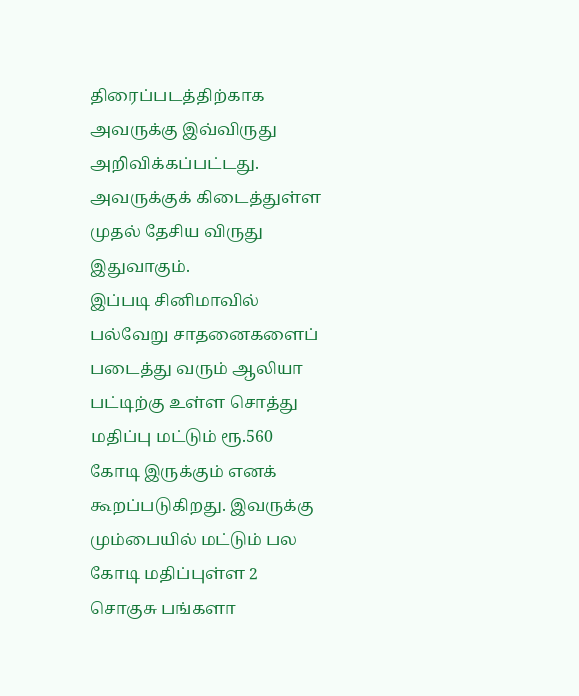திரைப்படத்திற்காக அவருக்கு இவ்விருது அறிவிக்கப்பட்டது. அவருக்குக் கிடைத்துள்ள முதல் தேசிய விருது இதுவாகும்.
இப்படி சினிமாவில் பல்வேறு சாதனைகளைப் படைத்து வரும் ஆலியா பட்டிற்கு உள்ள சொத்து மதிப்பு மட்டும் ரூ.560 கோடி இருக்கும் எனக் கூறப்படுகிறது. இவருக்கு மும்பையில் மட்டும் பல கோடி மதிப்புள்ள 2 சொகுசு பங்களா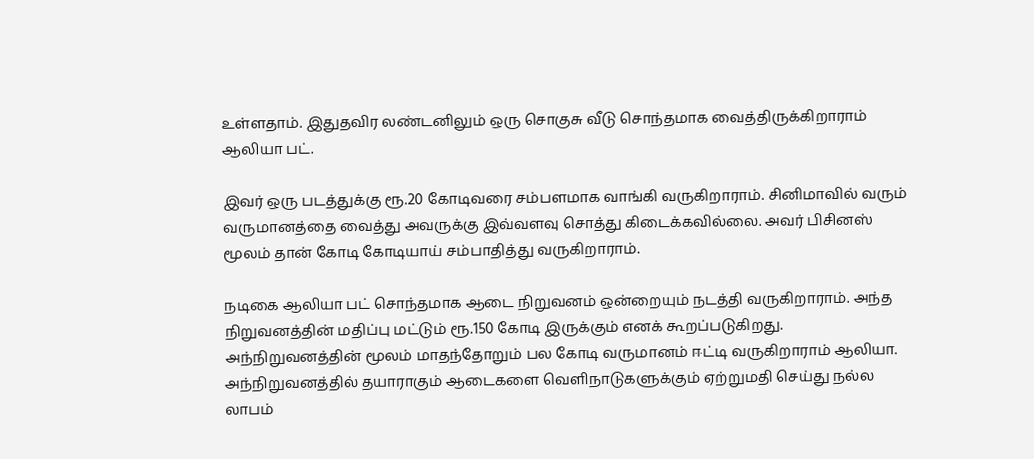உள்ளதாம். இதுதவிர லண்டனிலும் ஒரு சொகுசு வீடு சொந்தமாக வைத்திருக்கிறாராம் ஆலியா பட்.

இவர் ஒரு படத்துக்கு ரூ.20 கோடிவரை சம்பளமாக வாங்கி வருகிறாராம். சினிமாவில் வரும் வருமானத்தை வைத்து அவருக்கு இவ்வளவு சொத்து கிடைக்கவில்லை. அவர் பிசினஸ் மூலம் தான் கோடி கோடியாய் சம்பாதித்து வருகிறாராம்.

நடிகை ஆலியா பட் சொந்தமாக ஆடை நிறுவனம் ஒன்றையும் நடத்தி வருகிறாராம். அந்த நிறுவனத்தின் மதிப்பு மட்டும் ரூ.150 கோடி இருக்கும் எனக் கூறப்படுகிறது. அந்நிறுவனத்தின் மூலம் மாதந்தோறும் பல கோடி வருமானம் ஈட்டி வருகிறாராம் ஆலியா. அந்நிறுவனத்தில் தயாராகும் ஆடைகளை வெளிநாடுகளுக்கும் ஏற்றுமதி செய்து நல்ல லாபம்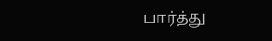பார்த்து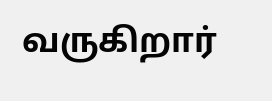வருகிறார்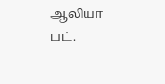ஆலியா பட்.